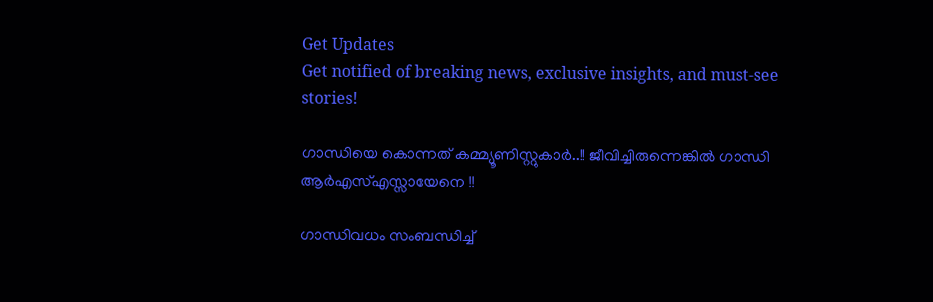Get Updates
Get notified of breaking news, exclusive insights, and must-see stories!

ഗാന്ധിയെ കൊന്നത് കമ്മ്യൂണിസ്റ്റുകാര്‍..!! ജീവിച്ചിരുന്നെങ്കില്‍ ഗാന്ധി ആര്‍എസ്എസ്സായേനെ !!

ഗാന്ധിവധം സംബന്ധിച്ച്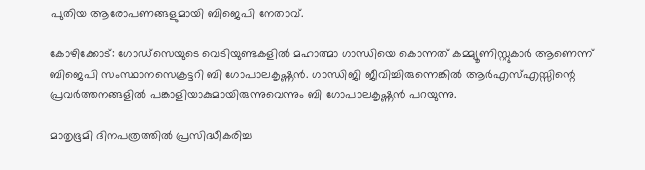പുതിയ ആരോപണങ്ങളുമായി ബിജെപി നേതാവ്.

കോഴിക്കോട്: ഗോഡ്‌സെയുടെ വെടിയുണ്ടകളില്‍ മഹാത്മാ ഗാന്ധിയെ കൊന്നത് കമ്മ്യൂണിസ്റ്റുകാര്‍ ആണെന്ന് ബിജെപി സംസ്ഥാനസെക്രട്ടറി ബി ഗോപാലകൃഷ്ണന്‍. ഗാന്ധിജി ജീവിച്ചിരുന്നെങ്കില്‍ ആര്‍എസ്എസ്സിന്റെ പ്രവര്‍ത്തനങ്ങളില്‍ പങ്കാളിയാകുമായിരുന്നുവെന്നും ബി ഗോപാലകൃഷ്ണന്‍ പറയുന്നു.

മാതൃഭൂമി ദിനപത്രത്തില്‍ പ്രസിദ്ധീകരിച്ച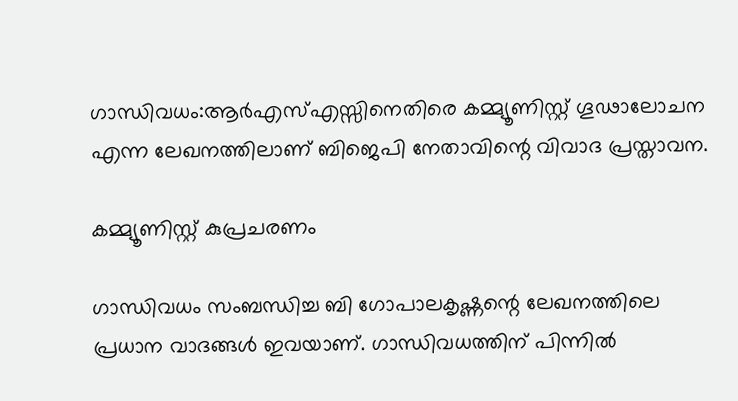ഗാന്ധിവധം:ആര്‍എസ്എസ്സിനെതിരെ കമ്മ്യൂണിസ്റ്റ് ഗൂഢാലോചന എന്ന ലേഖനത്തിലാണ് ബിജെപി നേതാവിന്റെ വിവാദ പ്രസ്താവന.

കമ്മ്യൂണിസ്റ്റ് കുപ്രചരണം

ഗാന്ധിവധം സംബന്ധിച്ച ബി ഗോപാലകൃഷ്ണന്റെ ലേഖനത്തിലെ പ്രധാന വാദങ്ങള്‍ ഇവയാണ്. ഗാന്ധിവധത്തിന് പിന്നില്‍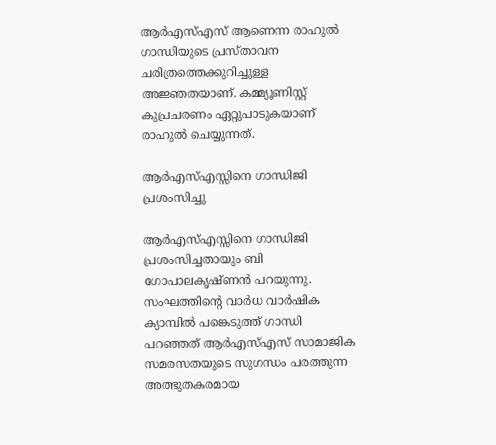ആര്‍എസ്എസ് ആണെന്ന രാഹുല്‍ ഗാന്ധിയുടെ പ്രസ്താവന ചരിത്രത്തെക്കുറിച്ചുള്ള അജ്ഞതയാണ്. കമ്മ്യൂണിസ്റ്റ് കുപ്രചരണം ഏറ്റുപാടുകയാണ് രാഹുല്‍ ചെയ്യുന്നത്.

ആര്‍എസ്എസ്സിനെ ഗാന്ധിജി പ്രശംസിച്ചു

ആര്‍എസ്എസ്സിനെ ഗാന്ധിജി പ്രശംസിച്ചതായും ബി ഗോപാലകൃഷ്ണന്‍ പറയുന്നു. സംഘത്തിന്റെ വാര്‍ധ വാര്‍ഷിക ക്യാമ്പില്‍ പങ്കെടുത്ത് ഗാന്ധി പറഞ്ഞത് ആര്‍എസ്എസ് സാമാജിക സമരസതയുടെ സുഗന്ധം പരത്തുന്ന അത്ഭുതകരമായ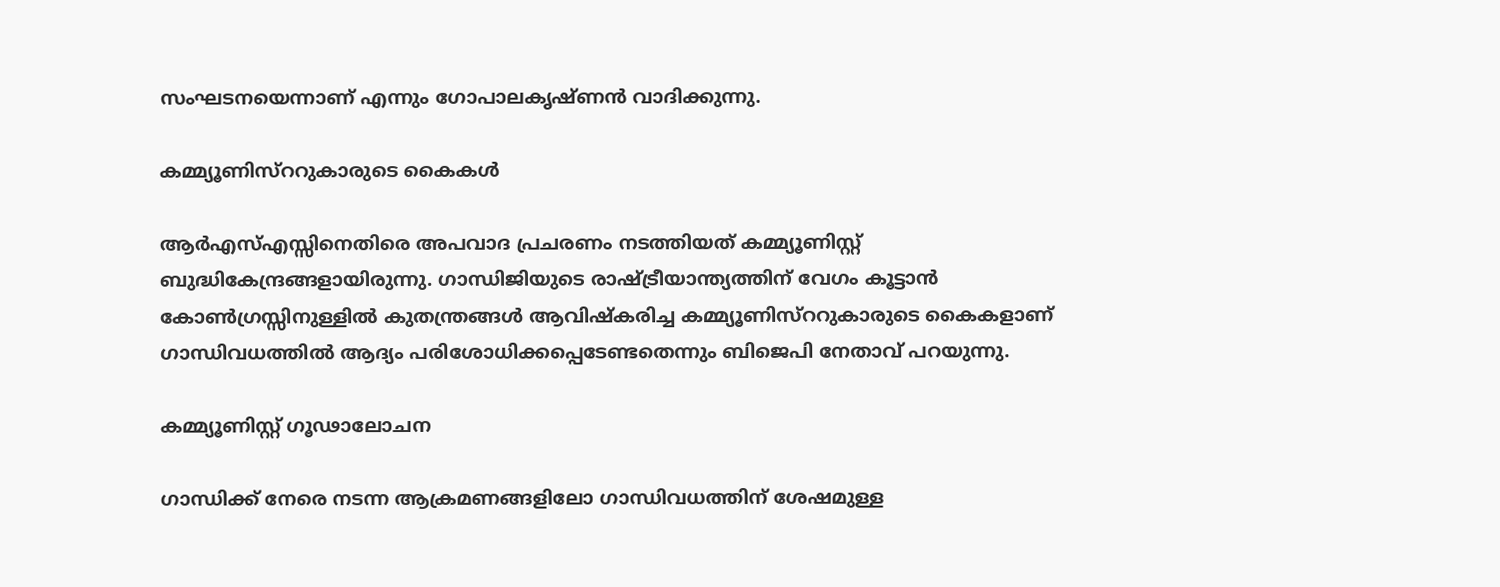സംഘടനയെന്നാണ് എന്നും ഗോപാലകൃഷ്ണന്‍ വാദിക്കുന്നു.

കമ്മ്യൂണിസ്‌ററുകാരുടെ കൈകൾ

ആര്‍എസ്എസ്സിനെതിരെ അപവാദ പ്രചരണം നടത്തിയത് കമ്മ്യൂണിസ്റ്റ് ബുദ്ധികേന്ദ്രങ്ങളായിരുന്നു. ഗാന്ധിജിയുടെ രാഷ്ട്രീയാന്ത്യത്തിന് വേഗം കൂട്ടാന്‍ കോണ്‍ഗ്രസ്സിനുള്ളില്‍ കുതന്ത്രങ്ങള്‍ ആവിഷ്‌കരിച്ച കമ്മ്യൂണിസ്‌ററുകാരുടെ കൈകളാണ് ഗാന്ധിവധത്തില്‍ ആദ്യം പരിശോധിക്കപ്പെടേണ്ടതെന്നും ബിജെപി നേതാവ് പറയുന്നു.

കമ്മ്യൂണിസ്റ്റ് ഗൂഢാലോചന

ഗാന്ധിക്ക് നേരെ നടന്ന ആക്രമണങ്ങളിലോ ഗാന്ധിവധത്തിന് ശേഷമുള്ള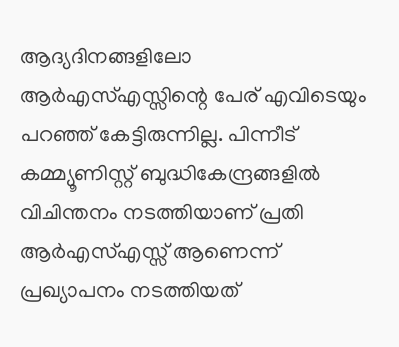ആദ്യദിനങ്ങളിലോ ആര്‍എസ്എസ്സിന്റെ പേര് എവിടെയും പറഞ്ഞ് കേട്ടിരുന്നില്ല. പിന്നീട് കമ്മ്യൂണിസ്റ്റ് ബുദ്ധികേന്ദ്രങ്ങളില്‍ വിചിന്തനം നടത്തിയാണ് പ്രതി ആര്‍എസ്എസ്സ് ആണെന്ന് പ്രഖ്യാപനം നടത്തിയത്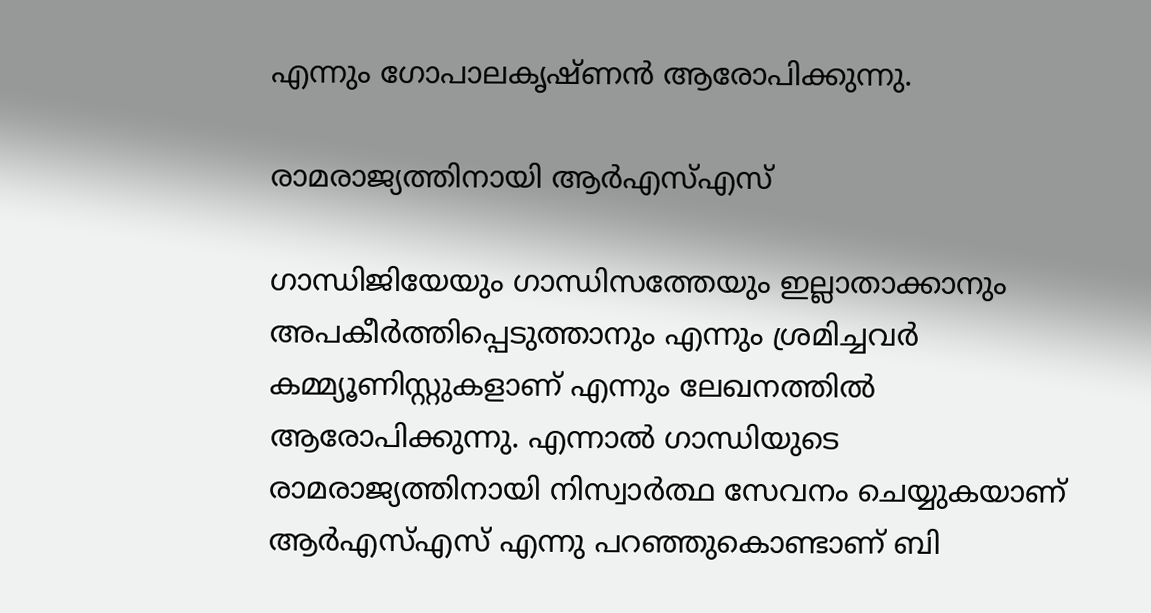എന്നും ഗോപാലകൃഷ്ണന്‍ ആരോപിക്കുന്നു.

രാമരാജ്യത്തിനായി ആര്‍എസ്എസ്

ഗാന്ധിജിയേയും ഗാന്ധിസത്തേയും ഇല്ലാതാക്കാനും അപകീര്‍ത്തിപ്പെടുത്താനും എന്നും ശ്രമിച്ചവര്‍ കമ്മ്യൂണിസ്റ്റുകളാണ് എന്നും ലേഖനത്തില്‍ ആരോപിക്കുന്നു. എന്നാല്‍ ഗാന്ധിയുടെ രാമരാജ്യത്തിനായി നിസ്വാര്‍ത്ഥ സേവനം ചെയ്യുകയാണ് ആര്‍എസ്എസ് എന്നു പറഞ്ഞുകൊണ്ടാണ് ബി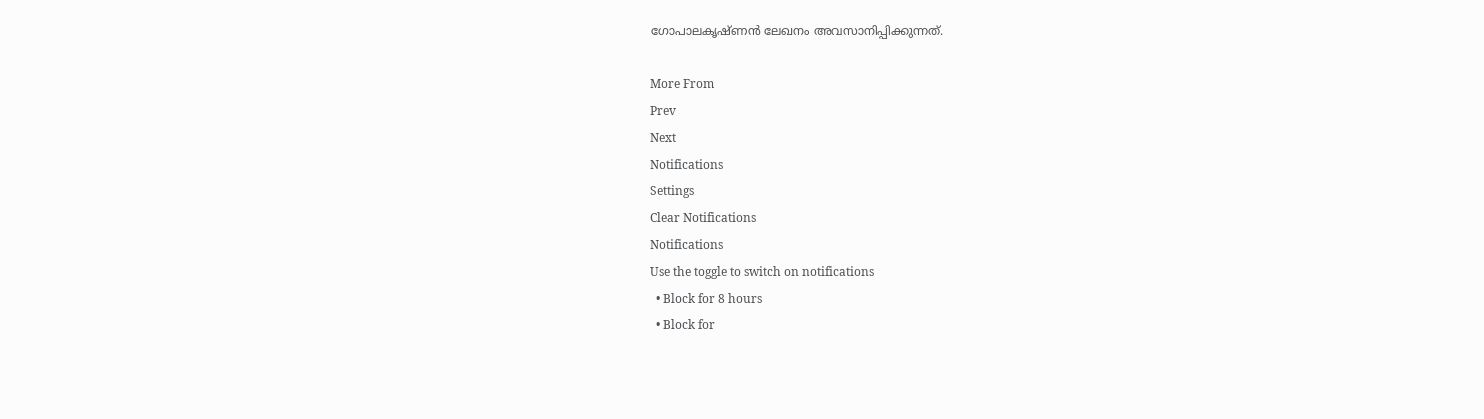ഗോപാലകൃഷ്ണന്‍ ലേഖനം അവസാനിപ്പിക്കുന്നത്.

More From
Prev
Next
Notifications
Settings
Clear Notifications
Notifications
Use the toggle to switch on notifications
  • Block for 8 hours
  • Block for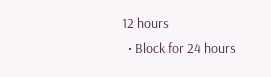12 hours
  • Block for 24 hours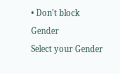• Don't block
Gender
Select your Gender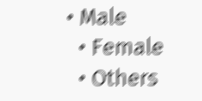• Male
  • Female
  • Others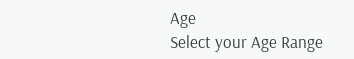Age
Select your Age Range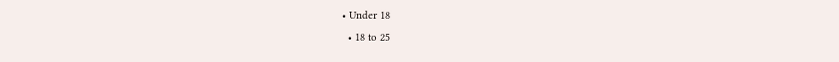• Under 18
  • 18 to 25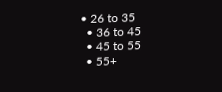• 26 to 35
  • 36 to 45
  • 45 to 55
  • 55+